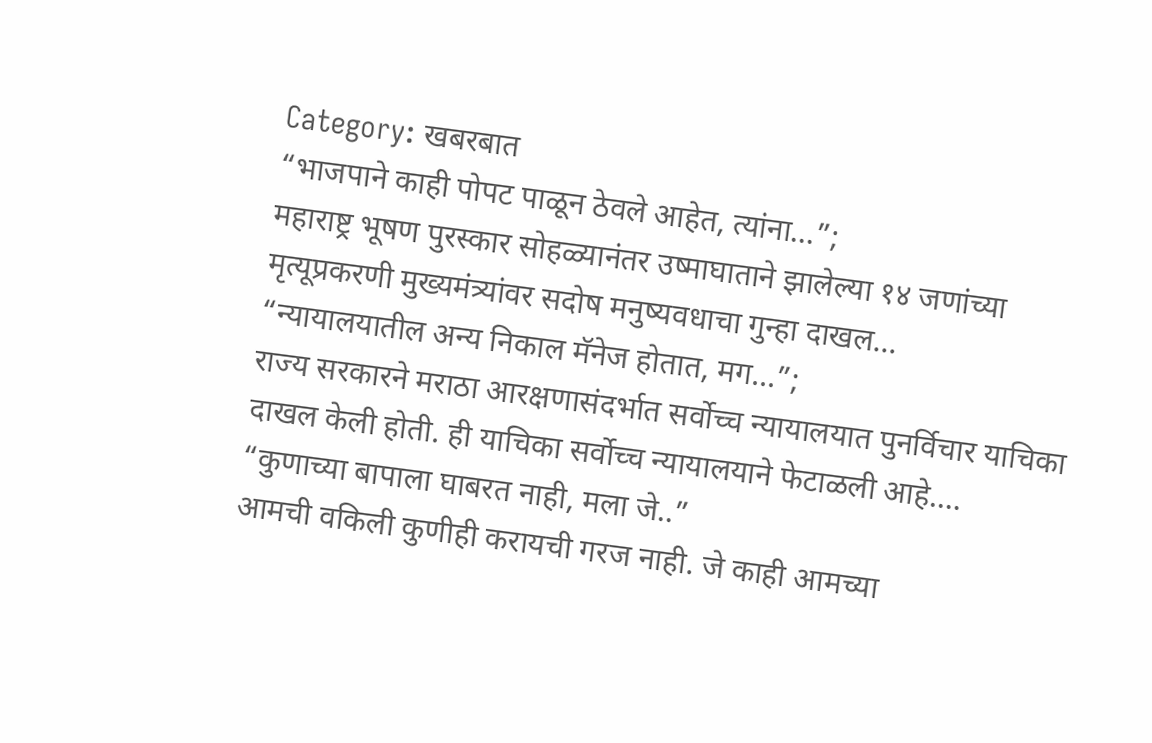Category: खबरबात
“भाजपाने काही पोपट पाळून ठेवले आहेत, त्यांना…”;
महाराष्ट्र भूषण पुरस्कार सोहळ्यानंतर उष्माघाताने झालेल्या १४ जणांच्या मृत्यूप्रकरणी मुख्यमंत्र्यांवर सदोष मनुष्यवधाचा गुन्हा दाखल...
“न्यायालयातील अन्य निकाल मॅनेज होतात, मग…”;
राज्य सरकारने मराठा आरक्षणासंदर्भात सर्वोच्च न्यायालयात पुनर्विचार याचिका दाखल केली होती. ही याचिका सर्वोच्च न्यायालयाने फेटाळली आहे....
“कुणाच्या बापाला घाबरत नाही, मला जे..”
आमची वकिली कुणीही करायची गरज नाही. जे काही आमच्या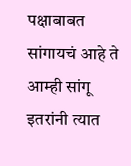पक्षाबाबत सांगायचं आहे ते आम्ही सांगू इतरांनी त्यात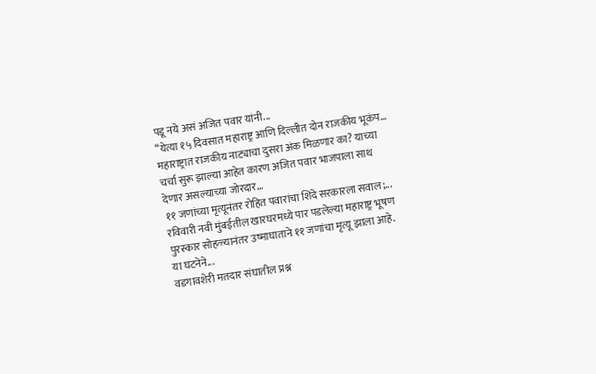पडू नये असं अजित पवार यांनी...
“येत्या १५ दिवसात महाराष्ट्र आणि दिल्लीत दोन राजकीय भूकंप...
महाराष्ट्रात राजकीय नाट्याचा दुसरा अंक मिळणार का? याच्या चर्चा सुरू झाल्या आहेत कारण अजित पवार भाजपाला साथ देणार असल्याच्या जोरदार...
११ जणांच्या मृत्यूनंतर रोहित पवारांचा शिंदे सरकारला सवाल;...
रविवारी नवी मुंबईतील खारघरमध्ये पार पडलेल्या महाराष्ट्र भूषण पुरस्कार सोहळ्यानंतर उष्माघाताने ११ जणांचा मृत्यू झाला आहे. या घटनेने...
वडगावशेरी मतदार संघातील प्रश्न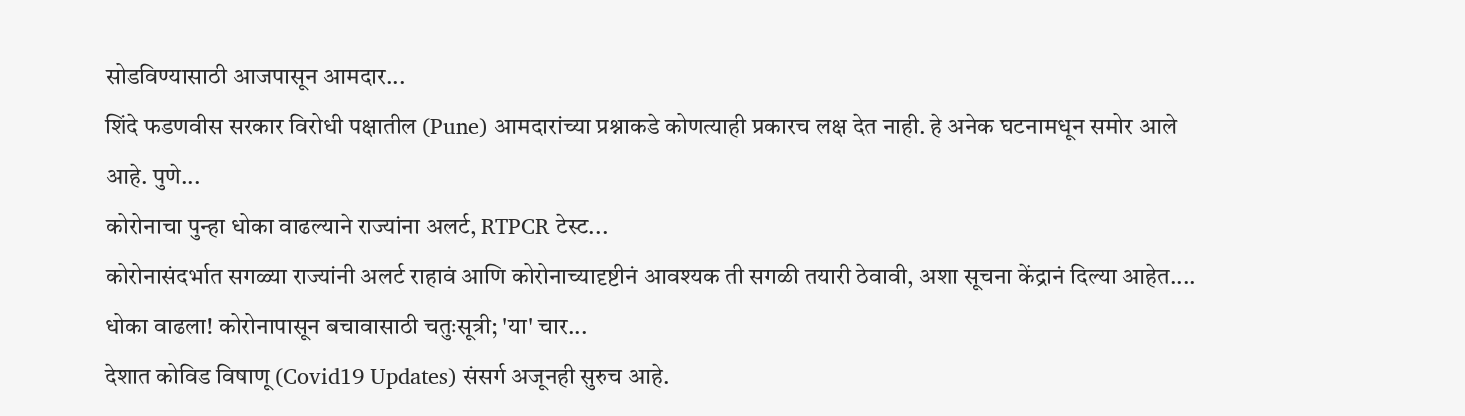सोडविण्यासाठी आजपासून आमदार...
शिंदे फडणवीस सरकार विरोधी पक्षातील (Pune) आमदारांच्या प्रश्नाकडे कोणत्याही प्रकारच लक्ष देत नाही. हे अनेक घटनामधून समोर आले आहे. पुणे...
कोरोनाचा पुन्हा धोका वाढल्याने राज्यांना अलर्ट, RTPCR टेस्ट...
कोरोनासंदर्भात सगळ्या राज्यांनी अलर्ट राहावं आणि कोरोनाच्यादृष्टीनं आवश्यक ती सगळी तयारी ठेवावी, अशा सूचना केंद्रानं दिल्या आहेत....
धोका वाढला! कोरोनापासून बचावासाठी चतुःसूत्री; 'या' चार...
देशात कोविड विषाणू (Covid19 Updates) संसर्ग अजूनही सुरुच आहे.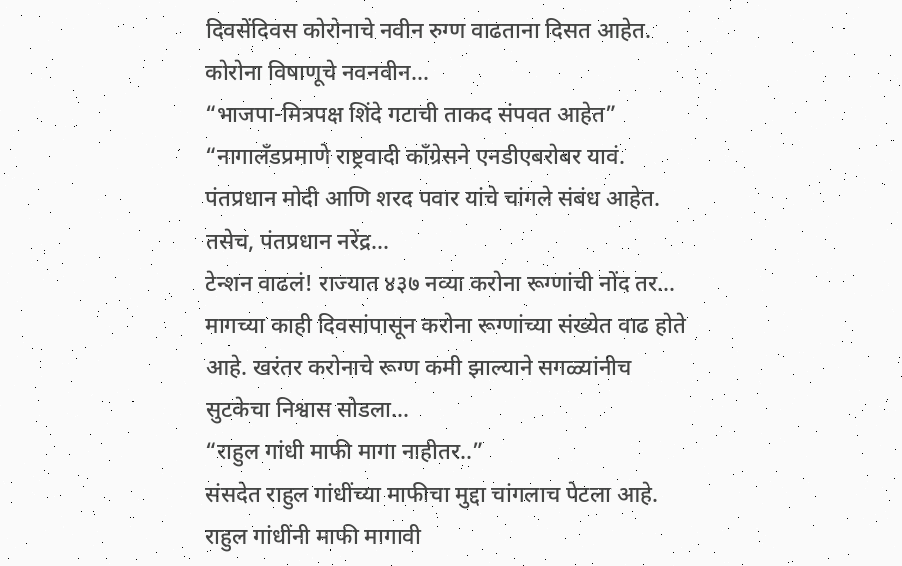दिवसेंदिवस कोरोनाचे नवीन रुग्ण वाढताना दिसत आहेत. कोरोना विषाणूचे नवनवीन...
“भाजपा-मित्रपक्ष शिंदे गटाची ताकद संपवत आहेत”
“नागालँडप्रमाणे राष्ट्रवादी काँग्रेसने एनडीएबरोबर यावं. पंतप्रधान मोदी आणि शरद पवार यांचे चांगले संबंध आहेत. तसेच, पंतप्रधान नरेंद्र...
टेन्शन वाढलं! राज्यात ४३७ नव्या करोना रूग्णांची नोंद तर...
मागच्या काही दिवसांपासून करोना रूग्णांच्या संख्येत वाढ होते आहे. खरंतर करोनाचे रूग्ण कमी झाल्याने सगळ्यांनीच सुटकेचा निश्वास सोडला...
“राहुल गांधी माफी मागा नाहीतर..”
संसदेत राहुल गांधींच्या माफीचा मुद्दा चांगलाच पेटला आहे. राहुल गांधींनी माफी मागावी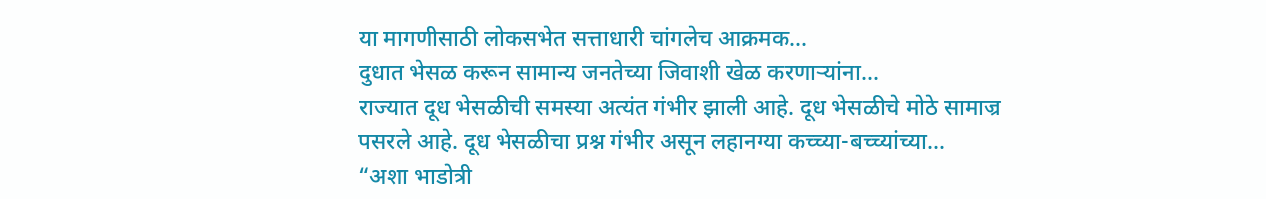या मागणीसाठी लोकसभेत सत्ताधारी चांगलेच आक्रमक...
दुधात भेसळ करून सामान्य जनतेच्या जिवाशी खेळ करणाऱ्यांना...
राज्यात दूध भेसळीची समस्या अत्यंत गंभीर झाली आहे. दूध भेसळीचे मोठे सामाज्र पसरले आहे. दूध भेसळीचा प्रश्न गंभीर असून लहानग्या कच्च्या-बच्च्यांच्या...
“अशा भाडोत्री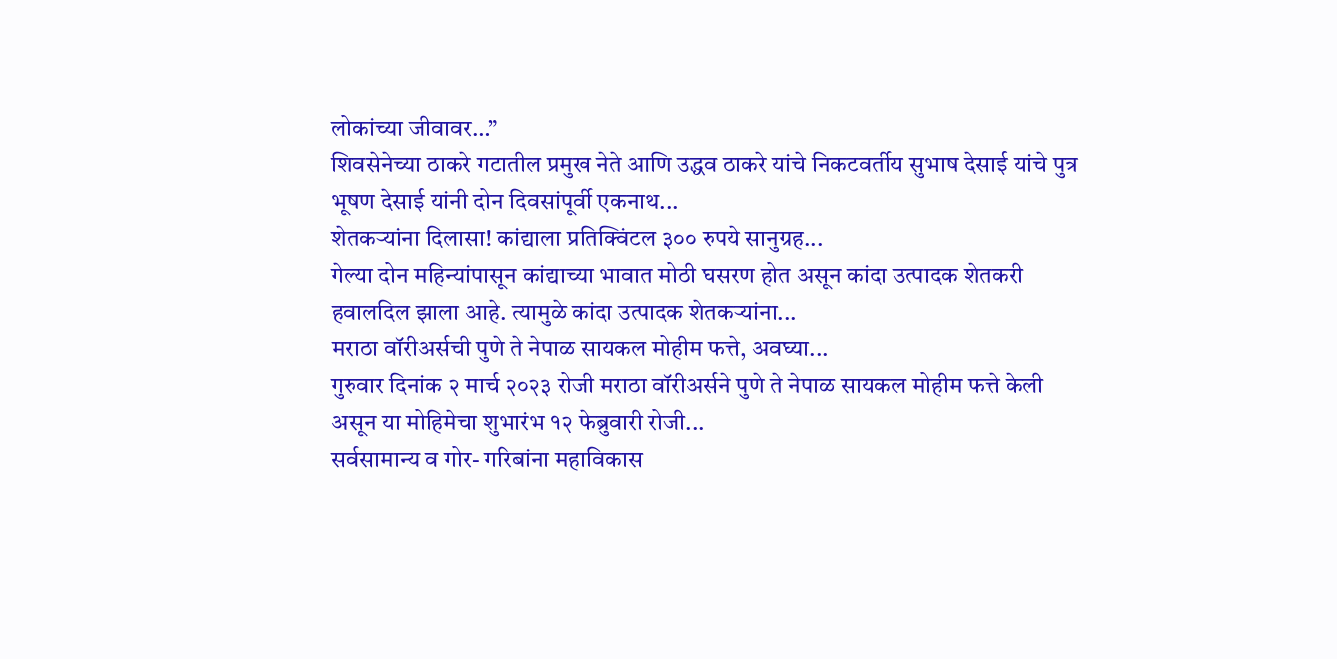लोकांच्या जीवावर…”
शिवसेनेच्या ठाकरे गटातील प्रमुख नेते आणि उद्धव ठाकरे यांचे निकटवर्तीय सुभाष देसाई यांचे पुत्र भूषण देसाई यांनी दोन दिवसांपूर्वी एकनाथ...
शेतकऱ्यांना दिलासा! कांद्याला प्रतिक्विंटल ३०० रुपये सानुग्रह...
गेल्या दोन महिन्यांपासून कांद्याच्या भावात मोठी घसरण होत असून कांदा उत्पादक शेतकरी हवालदिल झाला आहे. त्यामुळे कांदा उत्पादक शेतकऱ्यांना...
मराठा वॉरीअर्सची पुणे ते नेपाळ सायकल मोहीम फत्ते, अवघ्या...
गुरुवार दिनांक २ मार्च २०२३ रोजी मराठा वॉरीअर्सने पुणे ते नेपाळ सायकल मोहीम फत्ते केली असून या मोहिमेचा शुभारंभ १२ फेब्रुवारी रोजी...
सर्वसामान्य व गोर- गरिबांना महाविकास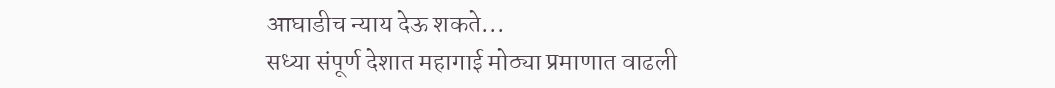आघाडीच न्याय देऊ शकते...
सध्या संपूर्ण देशात महागाई मोठ्या प्रमाणात वाढली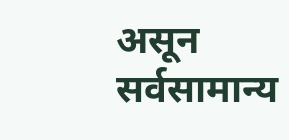असून सर्वसामान्य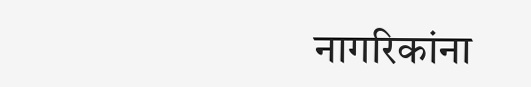नागरिकांना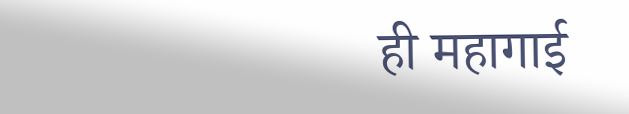ही महागाई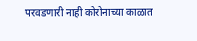परवडणारी नाही कोरोनाच्या काळात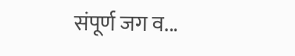संपूर्ण जग व...